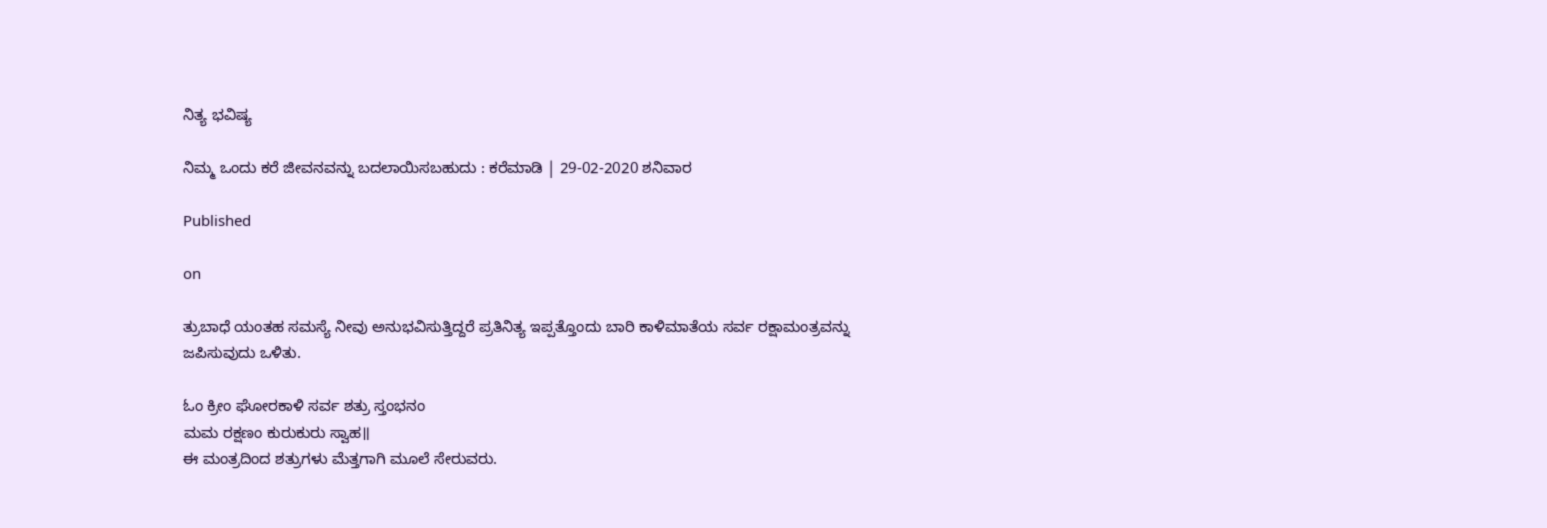ನಿತ್ಯ ಭವಿಷ್ಯ

ನಿಮ್ಮ ಒಂದು ಕರೆ ಜೀವನವನ್ನು ಬದಲಾಯಿಸಬಹುದು : ಕರೆಮಾಡಿ | 29-02-2020 ಶನಿವಾರ

Published

on

ತ್ರುಬಾಧೆ ಯಂತಹ ಸಮಸ್ಯೆ ನೀವು ಅನುಭವಿಸುತ್ತಿದ್ದರೆ ಪ್ರತಿನಿತ್ಯ ಇಪ್ಪತ್ತೊಂದು ಬಾರಿ ಕಾಳಿಮಾತೆಯ ಸರ್ವ ರಕ್ಷಾಮಂತ್ರವನ್ನು ಜಪಿಸುವುದು ಒಳಿತು.

ಓಂ ಕ್ರೀಂ ಘೋರಕಾಳಿ ಸರ್ವ ಶತ್ರು ಸ್ತಂಭನಂ
ಮಮ ರಕ್ಷಣಂ ಕುರುಕುರು ಸ್ವಾಹ॥
ಈ ಮಂತ್ರದಿಂದ ಶತ್ರುಗಳು ಮೆತ್ತಗಾಗಿ ಮೂಲೆ ಸೇರುವರು.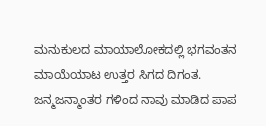ಮನುಕುಲದ ಮಾಯಾಲೋಕದಲ್ಲಿ ಭಗವಂತನ ಮಾಯೆಯಾಟ ಉತ್ತರ ಸಿಗದ ದಿಗಂತ. ಜನ್ಮಜನ್ಮಾಂತರ ಗಳಿಂದ ನಾವು ಮಾಡಿದ ಪಾಪ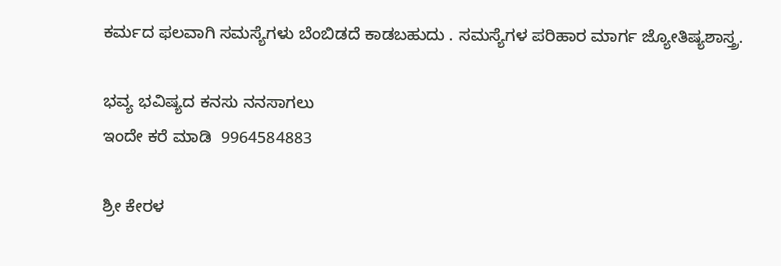ಕರ್ಮದ ಫಲವಾಗಿ ಸಮಸ್ಯೆಗಳು ಬೆಂಬಿಡದೆ ಕಾಡಬಹುದು . ಸಮಸ್ಯೆಗಳ ಪರಿಹಾರ ಮಾರ್ಗ ಜ್ಯೋತಿಷ್ಯಶಾಸ್ತ್ರ.

ಭವ್ಯ ಭವಿಷ್ಯದ ಕನಸು ನನಸಾಗಲು
ಇಂದೇ ಕರೆ ಮಾಡಿ  9964584883

ಶ್ರೀ ಕೇರಳ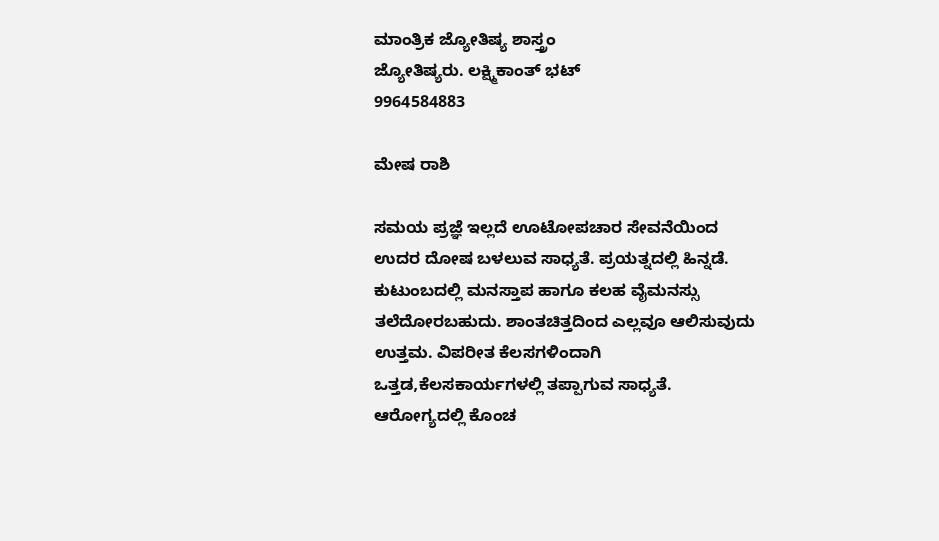ಮಾಂತ್ರಿಕ ಜ್ಯೋತಿಷ್ಯ ಶಾಸ್ತ್ರಂ
ಜ್ಯೋತಿಷ್ಯರು. ಲಕ್ಷ್ಮಿಕಾಂತ್ ಭಟ್
9964584883

ಮೇಷ ರಾಶಿ

ಸಮಯ ಪ್ರಜ್ಞೆ ಇಲ್ಲದೆ ಊಟೋಪಚಾರ ಸೇವನೆಯಿಂದ ಉದರ ದೋಷ ಬಳಲುವ ಸಾಧ್ಯತೆ. ಪ್ರಯತ್ನದಲ್ಲಿ ಹಿನ್ನಡೆ. ಕುಟುಂಬದಲ್ಲಿ ಮನಸ್ತಾಪ ಹಾಗೂ ಕಲಹ ವೈಮನಸ್ಸು ತಲೆದೋರಬಹುದು. ಶಾಂತಚಿತ್ತದಿಂದ ಎಲ್ಲವೂ ಆಲಿಸುವುದು ಉತ್ತಮ. ವಿಪರೀತ ಕೆಲಸಗಳಿಂದಾಗಿ ಒತ್ತಡ,ಕೆಲಸಕಾರ್ಯಗಳಲ್ಲಿ ತಪ್ಪಾಗುವ ಸಾಧ್ಯತೆ. ಆರೋಗ್ಯದಲ್ಲಿ ಕೊಂಚ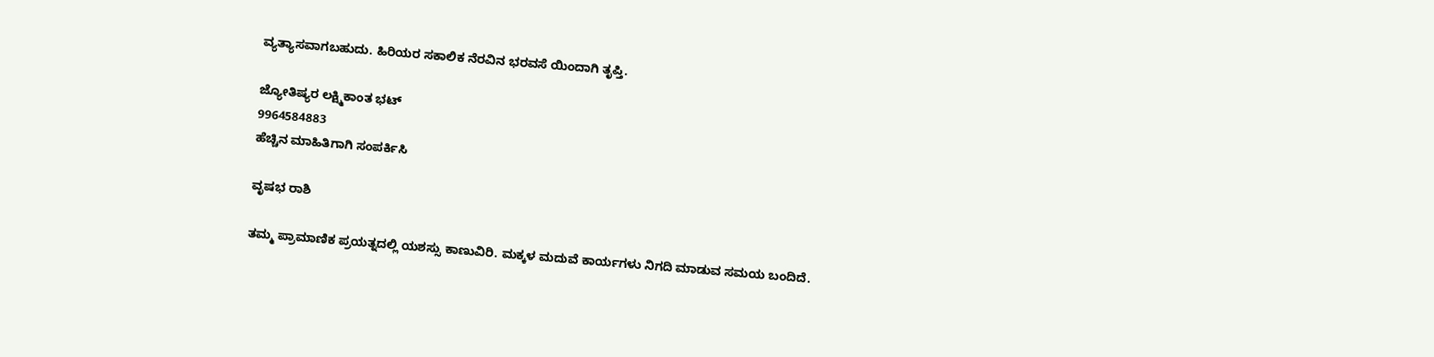ವ್ಯತ್ಯಾಸವಾಗಬಹುದು. ಹಿರಿಯರ ಸಕಾಲಿಕ ನೆರವಿನ ಭರವಸೆ ಯಿಂದಾಗಿ ತೃಪ್ತಿ.

ಜ್ಯೋತಿಷ್ಯರ ಲಕ್ಷ್ಮಿಕಾಂತ ಭಟ್
9964584883
ಹೆಚ್ಚಿನ ಮಾಹಿತಿಗಾಗಿ ಸಂಪರ್ಕಿಸಿ

ವೃಷಭ ರಾಶಿ

ತಮ್ಮ ಪ್ರಾಮಾಣಿಕ ಪ್ರಯತ್ನದಲ್ಲಿ ಯಶಸ್ಸು ಕಾಣುವಿರಿ. ಮಕ್ಕಳ ಮದುವೆ ಕಾರ್ಯಗಳು ನಿಗದಿ ಮಾಡುವ ಸಮಯ ಬಂದಿದೆ.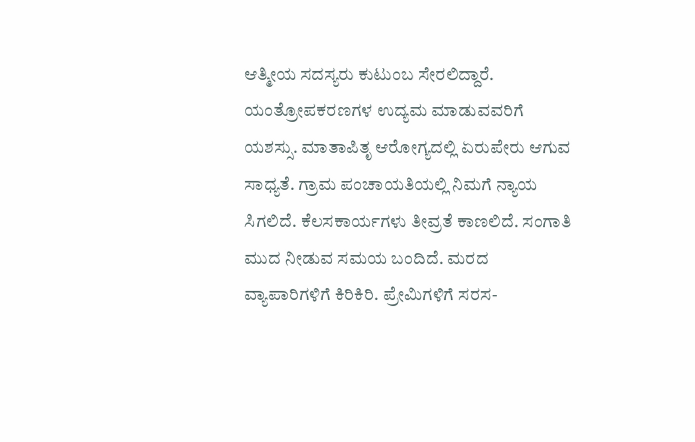ಆತ್ಮೀಯ ಸದಸ್ಯರು ಕುಟುಂಬ ಸೇರಲಿದ್ದಾರೆ. ಯಂತ್ರೋಪಕರಣಗಳ ಉದ್ಯಮ ಮಾಡುವವರಿಗೆ ಯಶಸ್ಸು. ಮಾತಾಪಿತೃ ಆರೋಗ್ಯದಲ್ಲಿ ಏರುಪೇರು ಆಗುವ ಸಾಧ್ಯತೆ. ಗ್ರಾಮ ಪಂಚಾಯತಿಯಲ್ಲಿ ನಿಮಗೆ ನ್ಯಾಯ ಸಿಗಲಿದೆ. ಕೆಲಸಕಾರ್ಯಗಳು ತೀವ್ರತೆ ಕಾಣಲಿದೆ. ಸಂಗಾತಿ  ಮುದ ನೀಡುವ ಸಮಯ ಬಂದಿದೆ. ಮರದ ವ್ಯಾಪಾರಿಗಳಿಗೆ ಕಿರಿಕಿರಿ. ಪ್ರೇಮಿಗಳಿಗೆ ಸರಸ-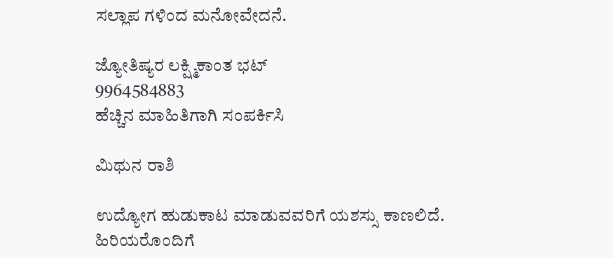ಸಲ್ಲಾಪ ಗಳಿಂದ ಮನೋವೇದನೆ.

ಜ್ಯೋತಿಷ್ಯರ ಲಕ್ಷ್ಮಿಕಾಂತ ಭಟ್
9964584883
ಹೆಚ್ಚಿನ ಮಾಹಿತಿಗಾಗಿ ಸಂಪರ್ಕಿಸಿ

ಮಿಥುನ ರಾಶಿ

ಉದ್ಯೋಗ ಹುಡುಕಾಟ ಮಾಡುವವರಿಗೆ ಯಶಸ್ಸು ಕಾಣಲಿದೆ. ಹಿರಿಯರೊಂದಿಗೆ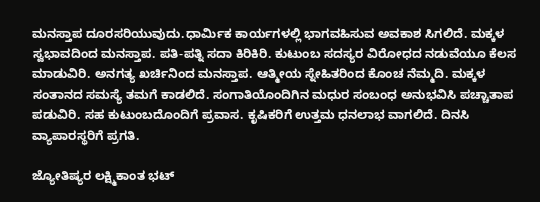ಮನಸ್ತಾಪ ದೂರಸರಿಯುವುದು.ಧಾರ್ಮಿಕ ಕಾರ್ಯಗಳಲ್ಲಿ ಭಾಗವಹಿಸುವ ಅವಕಾಶ ಸಿಗಲಿದೆ. ಮಕ್ಕಳ ಸ್ವಭಾವದಿಂದ ಮನಸ್ತಾಪ. ಪತಿ-ಪತ್ನಿ ಸದಾ ಕಿರಿಕಿರಿ. ಕುಟುಂಬ ಸದಸ್ಯರ ವಿರೋಧದ ನಡುವೆಯೂ ಕೆಲಸ ಮಾಡುವಿರಿ. ಅನಗತ್ಯ ಖರ್ಚಿನಿಂದ ಮನಸ್ತಾಪ. ಆತ್ಮೀಯ ಸ್ನೇಹಿತರಿಂದ ಕೊಂಚ ನೆಮ್ಮದಿ. ಮಕ್ಕಳ ಸಂತಾನದ ಸಮಸ್ಯೆ ತಮಗೆ ಕಾಡಲಿದೆ. ಸಂಗಾತಿಯೊಂದಿಗಿನ ಮಧುರ ಸಂಬಂಧ ಅನುಭವಿಸಿ ಪಚ್ಚಾತಾಪ ಪಡುವಿರಿ. ಸಹ ಕುಟುಂಬದೊಂದಿಗೆ ಪ್ರವಾಸ. ಕೃಷಿಕರಿಗೆ ಉತ್ತಮ ಧನಲಾಭ ವಾಗಲಿದೆ. ದಿನಸಿ ವ್ಯಾಪಾರಸ್ಥರಿಗೆ ಪ್ರಗತಿ.

ಜ್ಯೋತಿಷ್ಯರ ಲಕ್ಷ್ಮಿಕಾಂತ ಭಟ್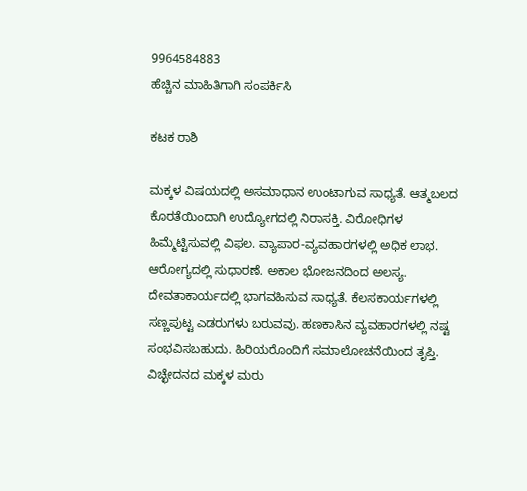9964584883
ಹೆಚ್ಚಿನ ಮಾಹಿತಿಗಾಗಿ ಸಂಪರ್ಕಿಸಿ

ಕಟಕ ರಾಶಿ

ಮಕ್ಕಳ ವಿಷಯದಲ್ಲಿ ಅಸಮಾಧಾನ ಉಂಟಾಗುವ ಸಾಧ್ಯತೆ. ಆತ್ಮಬಲದ ಕೊರತೆಯಿಂದಾಗಿ ಉದ್ಯೋಗದಲ್ಲಿ ನಿರಾಸಕ್ತಿ. ವಿರೋಧಿಗಳ ಹಿಮ್ಮೆಟ್ಟಿಸುವಲ್ಲಿ ವಿಫಲ. ವ್ಯಾಪಾರ-ವ್ಯವಹಾರಗಳಲ್ಲಿ ಅಧಿಕ ಲಾಭ. ಆರೋಗ್ಯದಲ್ಲಿ ಸುಧಾರಣೆ. ಅಕಾಲ ಭೋಜನದಿಂದ ಅಲಸ್ಯ. ದೇವತಾಕಾರ್ಯದಲ್ಲಿ ಭಾಗವಹಿಸುವ ಸಾಧ್ಯತೆ. ಕೆಲಸಕಾರ್ಯಗಳಲ್ಲಿ ಸಣ್ಣಪುಟ್ಟ ಎಡರುಗಳು ಬರುವವು. ಹಣಕಾಸಿನ ವ್ಯವಹಾರಗಳಲ್ಲಿ ನಷ್ಟ ಸಂಭವಿಸಬಹುದು. ಹಿರಿಯರೊಂದಿಗೆ ಸಮಾಲೋಚನೆಯಿಂದ ತೃಪ್ತಿ. ವಿಚ್ಛೇದನದ ಮಕ್ಕಳ ಮರು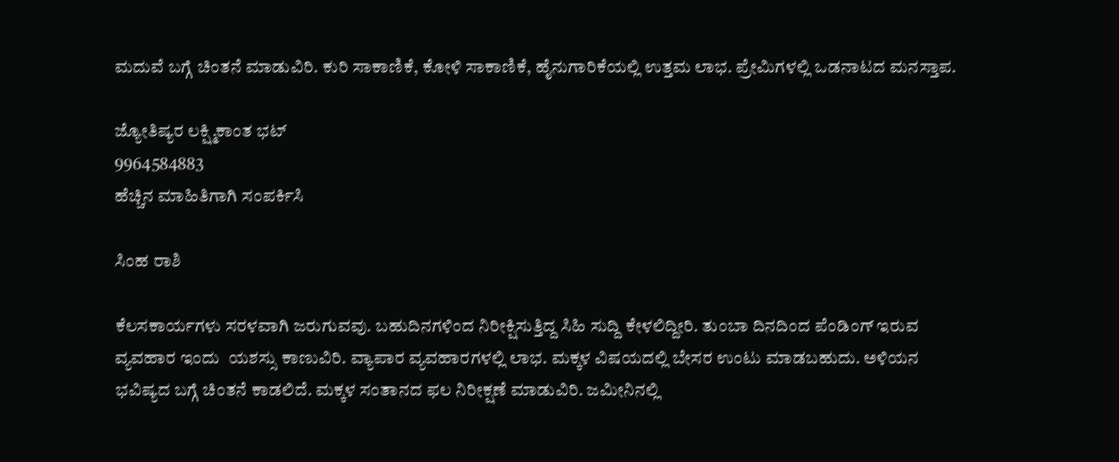ಮದುವೆ ಬಗ್ಗೆ ಚಿಂತನೆ ಮಾಡುವಿರಿ. ಕುರಿ ಸಾಕಾಣಿಕೆ, ಕೋಳಿ ಸಾಕಾಣಿಕೆ, ಹೈನುಗಾರಿಕೆಯಲ್ಲಿ ಉತ್ತಮ ಲಾಭ. ಪ್ರೇಮಿಗಳಲ್ಲಿ ಒಡನಾಟದ ಮನಸ್ತಾಪ.

ಜ್ಯೋತಿಷ್ಯರ ಲಕ್ಷ್ಮಿಕಾಂತ ಭಟ್
9964584883
ಹೆಚ್ಚಿನ ಮಾಹಿತಿಗಾಗಿ ಸಂಪರ್ಕಿಸಿ

ಸಿಂಹ ರಾಶಿ

ಕೆಲಸಕಾರ್ಯಗಳು ಸರಳವಾಗಿ ಜರುಗುವವು. ಬಹುದಿನಗಳಿಂದ ನಿರೀಕ್ಷಿಸುತ್ತಿದ್ದ ಸಿಹಿ ಸುದ್ದಿ ಕೇಳಲಿದ್ದೀರಿ. ತುಂಬಾ ದಿನದಿಂದ ಪೆಂಡಿಂಗ್ ಇರುವ ವ್ಯವಹಾರ ಇಂದು  ಯಶಸ್ಸು ಕಾಣುವಿರಿ. ವ್ಯಾಪಾರ ವ್ಯವಹಾರಗಳಲ್ಲಿ ಲಾಭ. ಮಕ್ಕಳ ವಿಷಯದಲ್ಲಿ ಬೇಸರ ಉಂಟು ಮಾಡಬಹುದು. ಅಳಿಯನ ಭವಿಷ್ಯದ ಬಗ್ಗೆ ಚಿಂತನೆ ಕಾಡಲಿದೆ. ಮಕ್ಕಳ ಸಂತಾನದ ಫಲ ನಿರೀಕ್ಷಣೆ ಮಾಡುವಿರಿ. ಜಮೀನಿನಲ್ಲಿ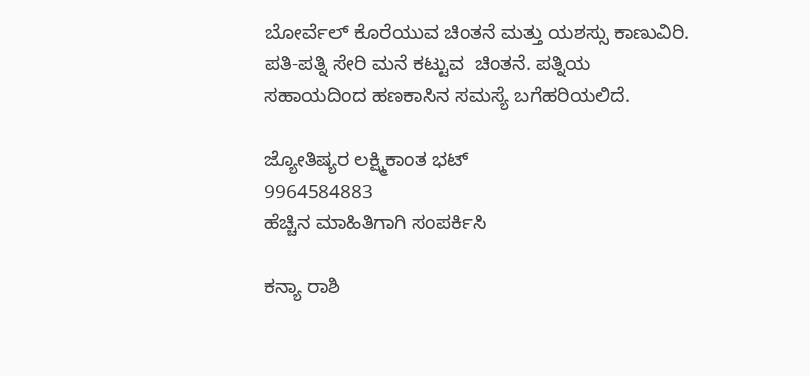ಬೋರ್ವೆಲ್ ಕೊರೆಯುವ ಚಿಂತನೆ ಮತ್ತು ಯಶಸ್ಸು ಕಾಣುವಿರಿ. ಪತಿ-ಪತ್ನಿ ಸೇರಿ ಮನೆ ಕಟ್ಟುವ  ಚಿಂತನೆ. ಪತ್ನಿಯ ಸಹಾಯದಿಂದ ಹಣಕಾಸಿನ ಸಮಸ್ಯೆ ಬಗೆಹರಿಯಲಿದೆ.

ಜ್ಯೋತಿಷ್ಯರ ಲಕ್ಷ್ಮಿಕಾಂತ ಭಟ್
9964584883
ಹೆಚ್ಚಿನ ಮಾಹಿತಿಗಾಗಿ ಸಂಪರ್ಕಿಸಿ

ಕನ್ಯಾ ರಾಶಿ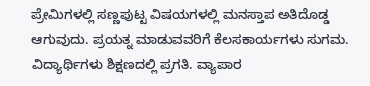ಪ್ರೇಮಿಗಳಲ್ಲಿ ಸಣ್ಣಪುಟ್ಟ ವಿಷಯಗಳಲ್ಲಿ ಮನಸ್ತಾಪ ಅತಿದೊಡ್ಡ ಆಗುವುದು. ಪ್ರಯತ್ನ ಮಾಡುವವರಿಗೆ ಕೆಲಸಕಾರ್ಯಗಳು ಸುಗಮ. ವಿದ್ಯಾರ್ಥಿಗಳು ಶಿಕ್ಷಣದಲ್ಲಿ ಪ್ರಗತಿ. ವ್ಯಾಪಾರ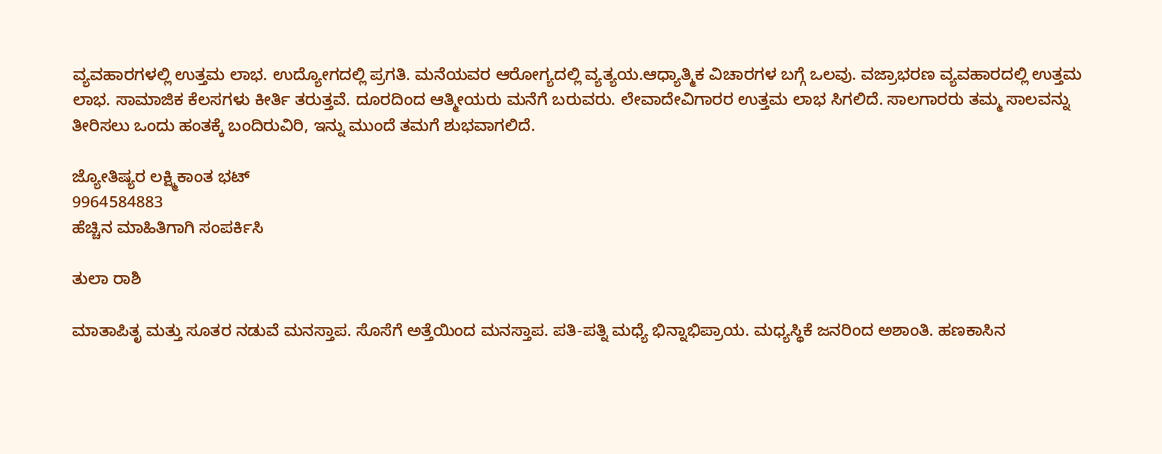ವ್ಯವಹಾರಗಳಲ್ಲಿ ಉತ್ತಮ ಲಾಭ. ಉದ್ಯೋಗದಲ್ಲಿ ಪ್ರಗತಿ. ಮನೆಯವರ ಆರೋಗ್ಯದಲ್ಲಿ ವ್ಯತ್ಯಯ.ಆಧ್ಯಾತ್ಮಿಕ ವಿಚಾರಗಳ ಬಗ್ಗೆ ಒಲವು. ವಜ್ರಾಭರಣ ವ್ಯವಹಾರದಲ್ಲಿ ಉತ್ತಮ ಲಾಭ. ಸಾಮಾಜಿಕ ಕೆಲಸಗಳು ಕೀರ್ತಿ ತರುತ್ತವೆ. ದೂರದಿಂದ ಆತ್ಮೀಯರು ಮನೆಗೆ ಬರುವರು. ಲೇವಾದೇವಿಗಾರರ ಉತ್ತಮ ಲಾಭ ಸಿಗಲಿದೆ. ಸಾಲಗಾರರು ತಮ್ಮ ಸಾಲವನ್ನು ತೀರಿಸಲು ಒಂದು ಹಂತಕ್ಕೆ ಬಂದಿರುವಿರಿ, ಇನ್ನು ಮುಂದೆ ತಮಗೆ ಶುಭವಾಗಲಿದೆ.

ಜ್ಯೋತಿಷ್ಯರ ಲಕ್ಷ್ಮಿಕಾಂತ ಭಟ್
9964584883
ಹೆಚ್ಚಿನ ಮಾಹಿತಿಗಾಗಿ ಸಂಪರ್ಕಿಸಿ

ತುಲಾ ರಾಶಿ

ಮಾತಾಪಿತೃ ಮತ್ತು ಸೂತರ ನಡುವೆ ಮನಸ್ತಾಪ. ಸೊಸೆಗೆ ಅತ್ತೆಯಿಂದ ಮನಸ್ತಾಪ. ಪತಿ-ಪತ್ನಿ ಮಧ್ಯೆ ಭಿನ್ನಾಭಿಪ್ರಾಯ. ಮಧ್ಯಸ್ಥಿಕೆ ಜನರಿಂದ ಅಶಾಂತಿ. ಹಣಕಾಸಿನ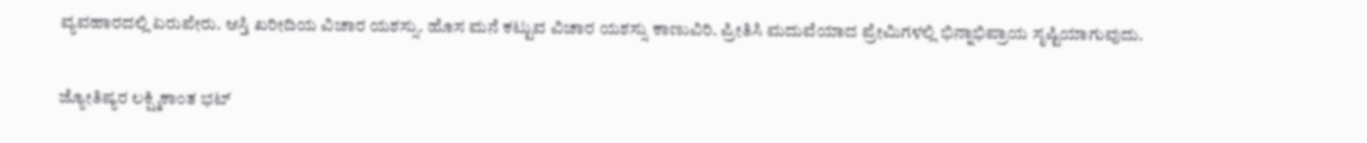ವ್ಯವಹಾರದಲ್ಲಿ ಏರುಪೇರು. ಆಸ್ತಿ ಖರೀದಿಯ ವಿಚಾರ ಯಶಸ್ಸು. ಹೊಸ ಮನೆ ಕಟ್ಟುವ ವಿಚಾರ ಯಶಸ್ಸು ಕಾಣುವಿರಿ. ಪ್ರೀತಿಸಿ ಮದುವೆಯಾದ ಪ್ರೇಮಿಗಳಲ್ಲಿ ಭಿನ್ನಾಭಿಪ್ರಾಯ ಸೃಷ್ಟಿಯಾಗುವುದು.

ಜ್ಯೋತಿಷ್ಯರ ಲಕ್ಷ್ಮಿಕಾಂತ ಭಟ್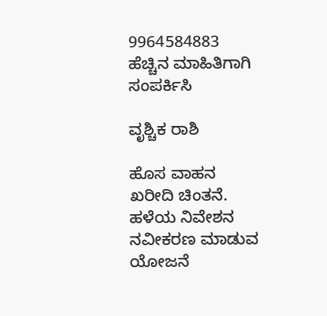9964584883
ಹೆಚ್ಚಿನ ಮಾಹಿತಿಗಾಗಿ ಸಂಪರ್ಕಿಸಿ

ವೃಶ್ಚಿಕ ರಾಶಿ

ಹೊಸ ವಾಹನ ಖರೀದಿ ಚಿಂತನೆ. ಹಳೆಯ ನಿವೇಶನ ನವೀಕರಣ ಮಾಡುವ ಯೋಜನೆ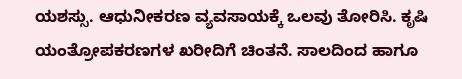ಯಶಸ್ಸು. ಆಧುನೀಕರಣ ವ್ಯವಸಾಯಕ್ಕೆ ಒಲವು ತೋರಿಸಿ. ಕೃಷಿ ಯಂತ್ರೋಪಕರಣಗಳ ಖರೀದಿಗೆ ಚಿಂತನೆ. ಸಾಲದಿಂದ ಹಾಗೂ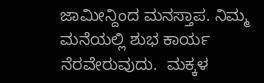ಜಾಮೀನ್ದಿಂದ ಮನಸ್ತಾಪ. ನಿಮ್ಮ ಮನೆಯಲ್ಲಿ ಶುಭ ಕಾರ್ಯ  ನೆರವೇರುವುದು.  ಮಕ್ಕಳ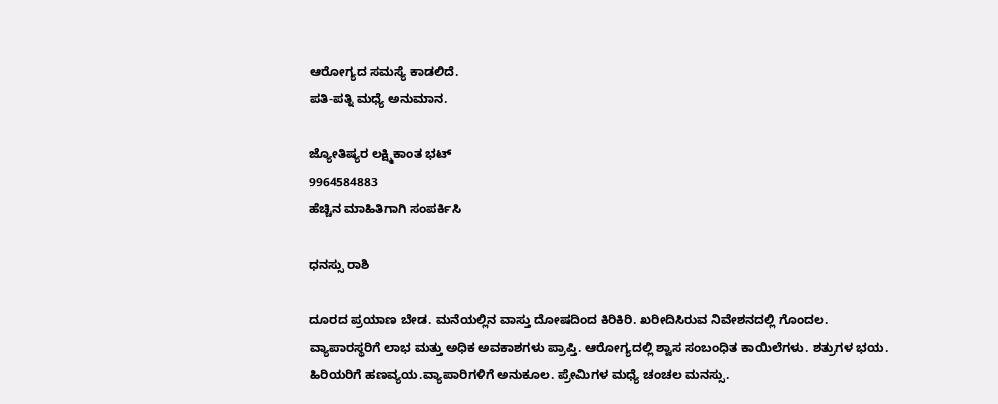ಆರೋಗ್ಯದ ಸಮಸ್ಯೆ ಕಾಡಲಿದೆ.
ಪತಿ-ಪತ್ನಿ ಮಧ್ಯೆ ಅನುಮಾನ.

ಜ್ಯೋತಿಷ್ಯರ ಲಕ್ಷ್ಮಿಕಾಂತ ಭಟ್
9964584883
ಹೆಚ್ಚಿನ ಮಾಹಿತಿಗಾಗಿ ಸಂಪರ್ಕಿಸಿ

ಧನಸ್ಸು ರಾಶಿ

ದೂರದ ಪ್ರಯಾಣ ಬೇಡ. ಮನೆಯಲ್ಲಿನ ವಾಸ್ತು ದೋಷದಿಂದ ಕಿರಿಕಿರಿ. ಖರೀದಿಸಿರುವ ನಿವೇಶನದಲ್ಲಿ ಗೊಂದಲ. ವ್ಯಾಪಾರಸ್ಥರಿಗೆ ಲಾಭ ಮತ್ತು ಅಧಿಕ ಅವಕಾಶಗಳು ಪ್ರಾಪ್ತಿ. ಆರೋಗ್ಯದಲ್ಲಿ ಶ್ವಾಸ ಸಂಬಂಧಿತ ಕಾಯಿಲೆಗಳು. ಶತ್ರುಗಳ ಭಯ.  ಹಿರಿಯರಿಗೆ ಹಣವ್ಯಯ.ವ್ಯಾಪಾರಿಗಳಿಗೆ ಅನುಕೂಲ. ಪ್ರೇಮಿಗಳ ಮಧ್ಯೆ ಚಂಚಲ ಮನಸ್ಸು.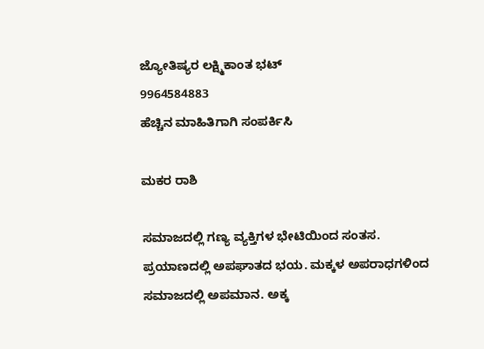ಜ್ಯೋತಿಷ್ಯರ ಲಕ್ಷ್ಮಿಕಾಂತ ಭಟ್
9964584883
ಹೆಚ್ಚಿನ ಮಾಹಿತಿಗಾಗಿ ಸಂಪರ್ಕಿಸಿ

ಮಕರ ರಾಶಿ

ಸಮಾಜದಲ್ಲಿ ಗಣ್ಯ ವ್ಯಕ್ತಿಗಳ ಭೇಟಿಯಿಂದ ಸಂತಸ. ಪ್ರಯಾಣದಲ್ಲಿ ಅಪಘಾತದ ಭಯ. ಮಕ್ಕಳ ಅಪರಾಧಗಳಿಂದ ಸಮಾಜದಲ್ಲಿ ಅಪಮಾನ. ಅಕ್ಕ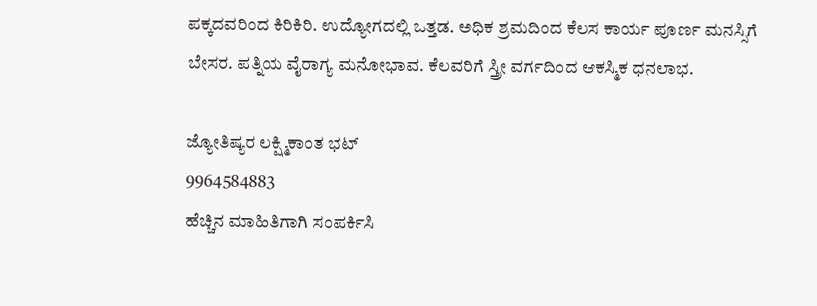ಪಕ್ಕದವರಿಂದ ಕಿರಿಕಿರಿ. ಉದ್ಯೋಗದಲ್ಲಿ ಒತ್ತಡ. ಅಧಿಕ ಶ್ರಮದಿಂದ ಕೆಲಸ ಕಾರ್ಯ ಪೂರ್ಣ ಮನಸ್ಸಿಗೆ ಬೇಸರ. ಪತ್ನಿಯ ವೈರಾಗ್ಯ ಮನೋಭಾವ. ಕೆಲವರಿಗೆ ಸ್ತ್ರೀ ವರ್ಗದಿಂದ ಆಕಸ್ಮಿಕ ಧನಲಾಭ.

ಜ್ಯೋತಿಷ್ಯರ ಲಕ್ಷ್ಮಿಕಾಂತ ಭಟ್
9964584883
ಹೆಚ್ಚಿನ ಮಾಹಿತಿಗಾಗಿ ಸಂಪರ್ಕಿಸಿ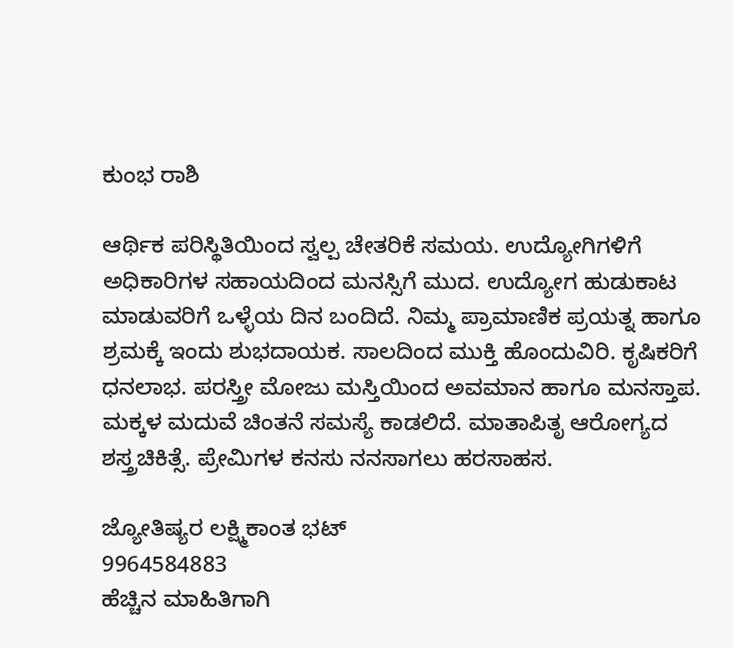ಕುಂಭ ರಾಶಿ

ಆರ್ಥಿಕ ಪರಿಸ್ಥಿತಿಯಿಂದ ಸ್ವಲ್ಪ ಚೇತರಿಕೆ ಸಮಯ. ಉದ್ಯೋಗಿಗಳಿಗೆ ಅಧಿಕಾರಿಗಳ ಸಹಾಯದಿಂದ ಮನಸ್ಸಿಗೆ ಮುದ. ಉದ್ಯೋಗ ಹುಡುಕಾಟ ಮಾಡುವರಿಗೆ ಒಳ್ಳೆಯ ದಿನ ಬಂದಿದೆ. ನಿಮ್ಮ ಪ್ರಾಮಾಣಿಕ ಪ್ರಯತ್ನ ಹಾಗೂ ಶ್ರಮಕ್ಕೆ ಇಂದು ಶುಭದಾಯಕ. ಸಾಲದಿಂದ ಮುಕ್ತಿ ಹೊಂದುವಿರಿ. ಕೃಷಿಕರಿಗೆ ಧನಲಾಭ. ಪರಸ್ತ್ರೀ ಮೋಜು ಮಸ್ತಿಯಿಂದ ಅವಮಾನ ಹಾಗೂ ಮನಸ್ತಾಪ. ಮಕ್ಕಳ ಮದುವೆ ಚಿಂತನೆ ಸಮಸ್ಯೆ ಕಾಡಲಿದೆ. ಮಾತಾಪಿತೃ ಆರೋಗ್ಯದ ಶಸ್ತ್ರಚಿಕಿತ್ಸೆ. ಪ್ರೇಮಿಗಳ ಕನಸು ನನಸಾಗಲು ಹರಸಾಹಸ.

ಜ್ಯೋತಿಷ್ಯರ ಲಕ್ಷ್ಮಿಕಾಂತ ಭಟ್
9964584883
ಹೆಚ್ಚಿನ ಮಾಹಿತಿಗಾಗಿ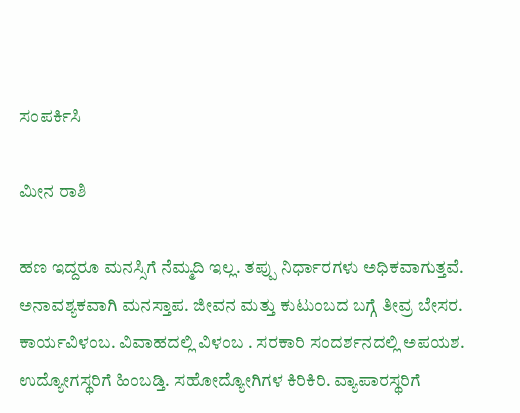ಸಂಪರ್ಕಿಸಿ

ಮೀನ ರಾಶಿ

ಹಣ ಇದ್ದರೂ ಮನಸ್ಸಿಗೆ ನೆಮ್ಮದಿ ಇಲ್ಲ. ತಪ್ಪು ನಿರ್ಧಾರಗಳು ಅಧಿಕವಾಗುತ್ತವೆ. ಅನಾವಶ್ಯಕವಾಗಿ ಮನಸ್ತಾಪ. ಜೀವನ ಮತ್ತು ಕುಟುಂಬದ ಬಗ್ಗೆ ತೀವ್ರ ಬೇಸರ. ಕಾರ್ಯವಿಳಂಬ. ವಿವಾಹದಲ್ಲಿ ವಿಳಂಬ . ಸರಕಾರಿ ಸಂದರ್ಶನದಲ್ಲಿ ಅಪಯಶ. ಉದ್ಯೋಗಸ್ಥರಿಗೆ ಹಿಂಬಡ್ತಿ. ಸಹೋದ್ಯೋಗಿಗಳ ಕಿರಿಕಿರಿ. ವ್ಯಾಪಾರಸ್ಥರಿಗೆ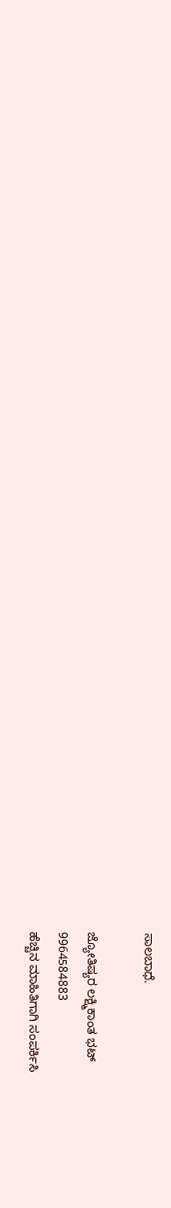ಸಾಲಬಾಧೆ.

ಜ್ಯೋತಿಷ್ಯರ ಲಕ್ಷ್ಮಿಕಾಂತ ಭಟ್
9964584883
ಹೆಚ್ಚಿನ ಮಾಹಿತಿಗಾಗಿ ಸಂಪರ್ಕಿಸಿ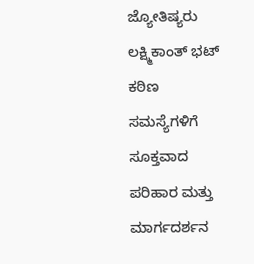ಜ್ಯೋತಿಷ್ಯರು ಲಕ್ಷ್ಮಿಕಾಂತ್ ಭಟ್
ಕಠಿಣ ಸಮಸ್ಯೆಗಳಿಗೆ ಸೂಕ್ತವಾದ ಪರಿಹಾರ ಮತ್ತು ಮಾರ್ಗದರ್ಶನ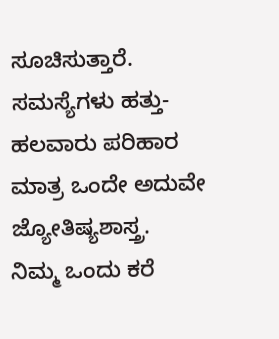ಸೂಚಿಸುತ್ತಾರೆ.
ಸಮಸ್ಯೆಗಳು ಹತ್ತು-ಹಲವಾರು ಪರಿಹಾರ ಮಾತ್ರ ಒಂದೇ ಅದುವೇ ಜ್ಯೋತಿಷ್ಯಶಾಸ್ತ್ರ.
ನಿಮ್ಮ ಒಂದು ಕರೆ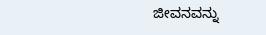ಜೀವನವನ್ನು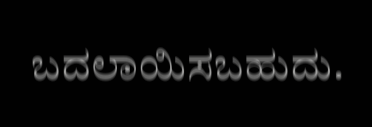ಬದಲಾಯಿಸಬಹುದು.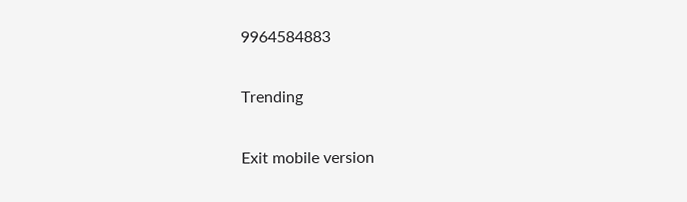9964584883

Trending

Exit mobile version